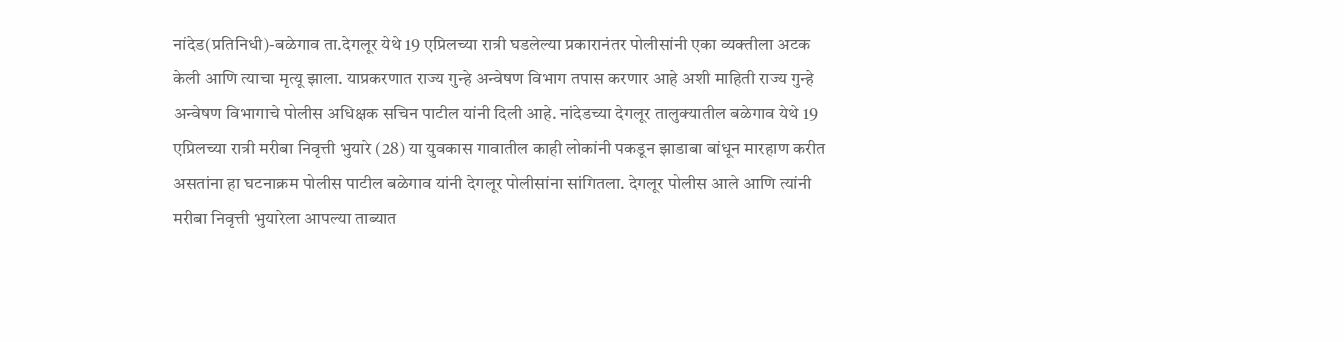नांदेड(प्रतिनिधी)-बळेगाव ता.देगलूर येथे 19 एप्रिलच्या रात्री घडलेल्या प्रकारानंतर पोलीसांनी एका व्यक्तीला अटक केली आणि त्याचा मृत्यू झाला. याप्रकरणात राज्य गुन्हे अन्वेषण विभाग तपास करणार आहे अशी माहिती राज्य गुन्हे अन्वेषण विभागाचे पोलीस अधिक्षक सचिन पाटील यांनी दिली आहे. नांदेडच्या देगलूर तालुक्यातील बळेगाव येथे 19 एप्रिलच्या रात्री मरीबा निवृत्ती भुयारे (28) या युवकास गावातील काही लोकांनी पकडून झाडाबा बांधून मारहाण करीत असतांना हा घटनाक्रम पोलीस पाटील बळेगाव यांनी देगलूर पोलीसांना सांगितला. देगलूर पोलीस आले आणि त्यांनी मरीबा निवृत्ती भुयारेला आपल्या ताब्यात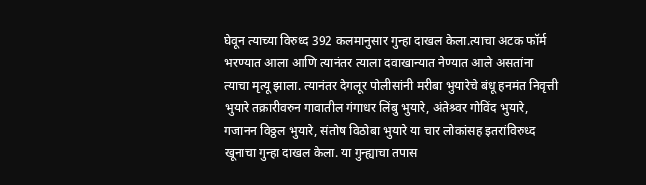घेवून त्याच्या विरुध्द 392 कलमानुसार गुन्हा दाखल केला.त्याचा अटक फॉर्म भरण्यात आला आणि त्यानंतर त्याला दवाखान्यात नेण्यात आले असतांना त्याचा मृत्यू झाला. त्यानंतर देगलूर पोलीसांनी मरीबा भुयारेचे बंधू हनमंत निवृत्ती भुयारे तक्रारीवरुन गावातील गंगाधर लिंबु भुयारे, अंतेश्र्वर गोविंद भुयारे, गजानन विठ्ठल भुयारे, संतोष विठोबा भुयारे या चार लोकांसह इतरांविरुध्द खूनाचा गुन्हा दाखल केला. या गुन्ह्याचा तपास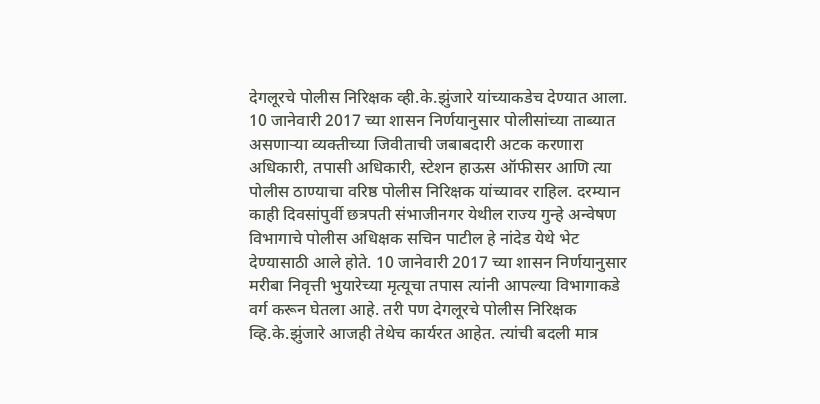देगलूरचे पोलीस निरिक्षक व्ही.के.झुंजारे यांच्याकडेच देण्यात आला. 10 जानेवारी 2017 च्या शासन निर्णयानुसार पोलीसांच्या ताब्यात असणाऱ्या व्यक्तीच्या जिवीताची जबाबदारी अटक करणारा अधिकारी, तपासी अधिकारी, स्टेशन हाऊस ऑफीसर आणि त्या पोलीस ठाण्याचा वरिष्ठ पोलीस निरिक्षक यांच्यावर राहिल. दरम्यान काही दिवसांपुर्वी छत्रपती संभाजीनगर येथील राज्य गुन्हे अन्वेषण विभागाचे पोलीस अधिक्षक सचिन पाटील हे नांदेड येथे भेट देण्यासाठी आले होते. 10 जानेवारी 2017 च्या शासन निर्णयानुसार मरीबा निवृत्ती भुयारेच्या मृत्यूचा तपास त्यांनी आपल्या विभागाकडे वर्ग करून घेतला आहे. तरी पण देगलूरचे पोलीस निरिक्षक व्हि.के.झुंजारे आजही तेथेच कार्यरत आहेत. त्यांची बदली मात्र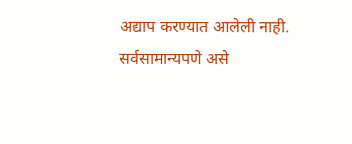अद्याप करण्यात आलेली नाही. सर्वसामान्यपणे असे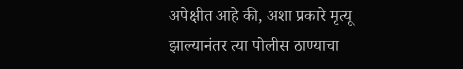अपेक्षीत आहे की, अशा प्रकारे मृत्यू झाल्यानंतर त्या पोलीस ठाण्याचा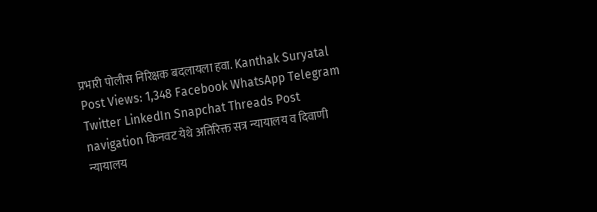प्रभारी पोलीस निरिक्षक बदलायला हवा. Kanthak Suryatal Post Views: 1,348 Facebook WhatsApp Telegram Twitter LinkedIn Snapchat Threads Post navigation किनवट येथे अतिरिक्त सत्र न्यायालय व दिवाणी न्यायालय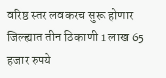वरिष्ठ स्तर लवकरच सुरू होणार जिल्ह्यात तीन ठिकाणी 1 लाख 65 हजार रुपये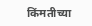किंमतीच्या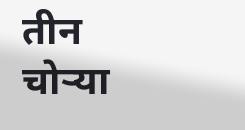तीन चोऱ्या